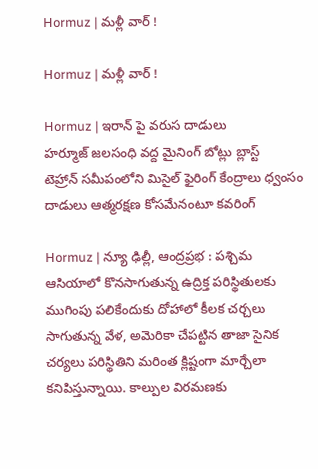Hormuz | మ‌ళ్లీ వార్ !

Hormuz | మ‌ళ్లీ వార్ !

Hormuz | ఇరాన్ పై వ‌రుస దాడులు
హ‌ర్మూజ్ జ‌ల‌సంధి వ‌ద్ద మైనింగ్ బోట్లు బ్లాస్ట్
టెహ్రాన్ స‌మీపంలోని మిసైల్ ఫైరింగ్ కేంద్రాలు ధ్వంసం
దాడులు ఆత్మ‌ర‌క్ష‌ణ కోస‌మేనంటూ క‌వ‌రింగ్

Hormuz | న్యూ ఢిల్లీ, ఆంద్ర‌ప్ర‌భ : ప‌శ్చిమ ఆసియాలో కొనసాగుతున్న ఉద్రిక్త పరిస్థితులకు ముగింపు పలికేందుకు దోహాలో కీలక చర్చలు సాగుతున్న వేళ, అమెరికా చేపట్టిన తాజా సైనిక చర్యలు పరిస్థితిని మరింత క్లిష్టంగా మార్చేలా కనిపిస్తున్నాయి. కాల్పుల విరమణకు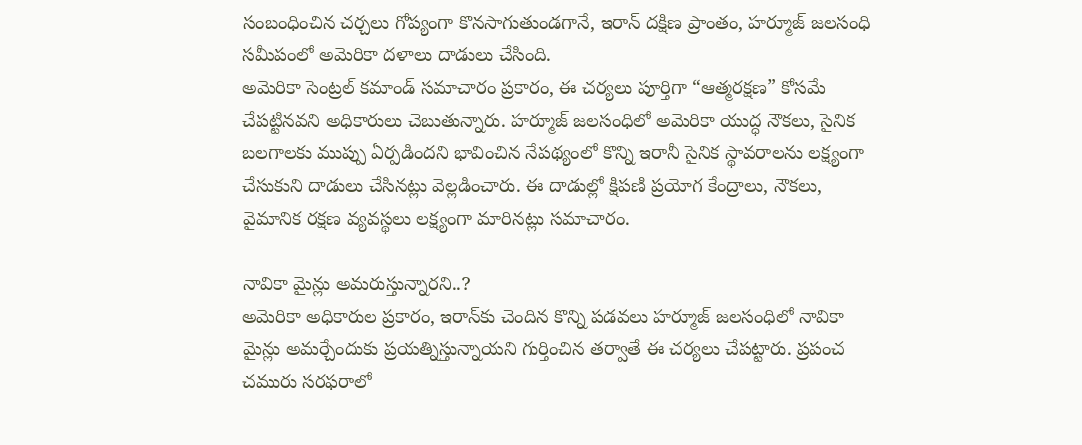సంబంధించిన చర్చలు గోప్యంగా కొనసాగుతుండగానే, ఇరాన్‌ దక్షిణ ప్రాంతం, హ‌ర్మూజ్ జలసంధి సమీపంలో అమెరికా దళాలు దాడులు చేసింది.
అమెరికా సెంట్రల్ కమాండ్‌ సమాచారం ప్రకారం, ఈ చర్యలు పూర్తిగా “ఆత్మరక్షణ” కోసమే చేపట్టినవని అధికారులు చెబుతున్నారు. హ‌ర్మూజ్ జలసంధిలో అమెరికా యుద్ధ నౌకలు, సైనిక బలగాలకు ముప్పు ఏర్పడిందని భావించిన నేపథ్యంలో కొన్ని ఇరానీ సైనిక స్థావరాలను లక్ష్యంగా చేసుకుని దాడులు చేసినట్లు వెల్లడించారు. ఈ దాడుల్లో క్షిపణి ప్రయోగ కేంద్రాలు, నౌకలు, వైమానిక రక్షణ వ్యవస్థలు లక్ష్యంగా మారినట్లు సమాచారం.

నావికా మైన్లు అమ‌రుస్తున్నార‌ని..?
అమెరికా అధికారుల ప్రకారం, ఇరాన్‌కు చెందిన కొన్ని పడవలు హ‌ర్మూజ్ జలసంధిలో నావికా మైన్లు అమర్చేందుకు ప్రయత్నిస్తున్నాయని గుర్తించిన తర్వాతే ఈ చర్యలు చేపట్టారు. ప్రపంచ చమురు సరఫరాలో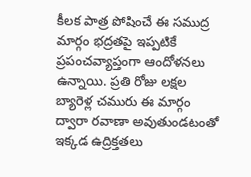కీలక పాత్ర పోషించే ఈ సముద్ర మార్గం భద్రతపై ఇప్పటికే ప్రపంచవ్యాప్తంగా ఆందోళనలు ఉన్నాయి. ప్రతి రోజు లక్షల బ్యారెళ్ల చమురు ఈ మార్గం ద్వారా రవాణా అవుతుండటంతో ఇక్కడ ఉద్రిక్తతలు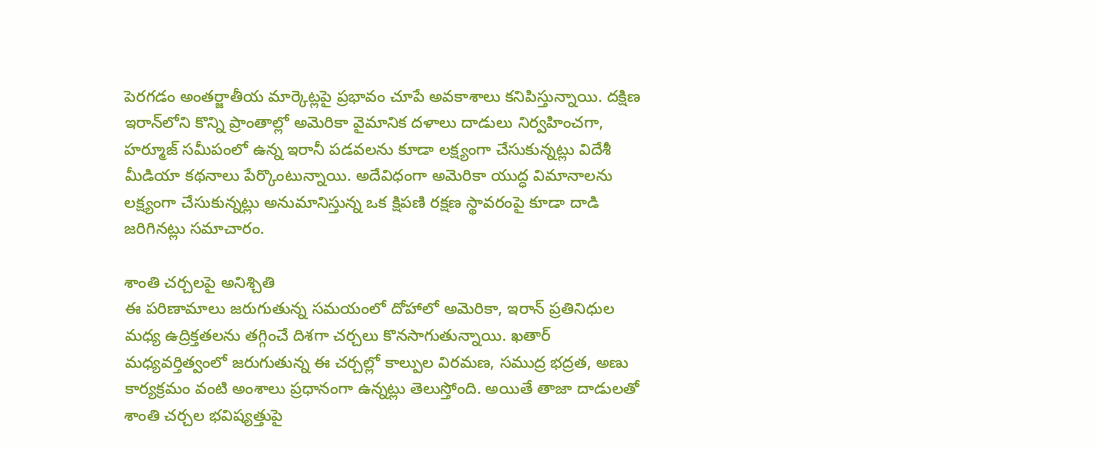పెరగడం అంతర్జాతీయ మార్కెట్లపై ప్రభావం చూపే అవకాశాలు కనిపిస్తున్నాయి. దక్షిణ ఇరాన్‌లోని కొన్ని ప్రాంతాల్లో అమెరికా వైమానిక దళాలు దాడులు నిర్వహించగా, హ‌ర్మూజ్ సమీపంలో ఉన్న ఇరానీ పడవలను కూడా లక్ష్యంగా చేసుకున్నట్లు విదేశీ మీడియా కథనాలు పేర్కొంటున్నాయి. అదేవిధంగా అమెరికా యుద్ధ విమానాలను లక్ష్యంగా చేసుకున్నట్లు అనుమానిస్తున్న ఒక క్షిపణి రక్షణ స్థావరంపై కూడా దాడి జరిగినట్లు సమాచారం.

శాంతి చ‌ర్చ‌ల‌పై అనిశ్చితి
ఈ పరిణామాలు జరుగుతున్న సమయంలో దోహాలో అమెరికా, ఇరాన్ ప్రతినిధుల మధ్య ఉద్రిక్తతలను తగ్గించే దిశగా చర్చలు కొనసాగుతున్నాయి. ఖతార్ మధ్యవర్తిత్వంలో జరుగుతున్న ఈ చర్చల్లో కాల్పుల విరమణ, సముద్ర భద్రత, అణు కార్యక్రమం వంటి అంశాలు ప్రధానంగా ఉన్నట్లు తెలుస్తోంది. అయితే తాజా దాడులతో శాంతి చర్చల భవిష్యత్తుపై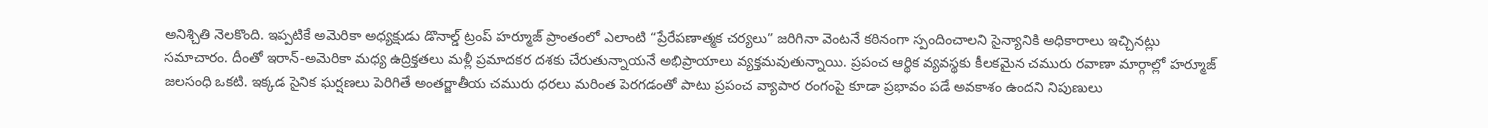అనిశ్చితి నెలకొంది. ఇప్పటికే అమెరికా అధ్యక్షుడు డొనాల్డ్ ట్రంప్ హ‌ర్మూజ్ ప్రాంతంలో ఎలాంటి “ప్రేరేపణాత్మక చర్యలు” జరిగినా వెంటనే కఠినంగా స్పందించాలని సైన్యానికి అధికారాలు ఇచ్చినట్లు సమాచారం. దీంతో ఇరాన్-అమెరికా మధ్య ఉద్రిక్తతలు మళ్లీ ప్రమాదకర దశకు చేరుతున్నాయనే అభిప్రాయాలు వ్యక్తమవుతున్నాయి. ప్రపంచ ఆర్థిక వ్యవస్థకు కీలకమైన చమురు రవాణా మార్గాల్లో హ‌ర్మూజ్ జలసంధి ఒకటి. ఇక్కడ సైనిక ఘర్షణలు పెరిగితే అంతర్జాతీయ చమురు ధరలు మరింత పెరగడంతో పాటు ప్రపంచ వ్యాపార రంగంపై కూడా ప్రభావం పడే అవకాశం ఉందని నిపుణులు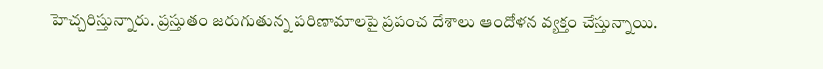హెచ్చరిస్తున్నారు. ప్రస్తుతం జరుగుతున్న పరిణామాలపై ప్రపంచ దేశాలు ఆందోళన వ్యక్తం చేస్తున్నాయి.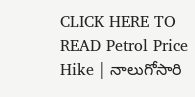CLICK HERE TO READ Petrol Price Hike | నాలుగోసారి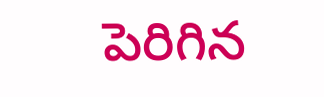పెరిగిన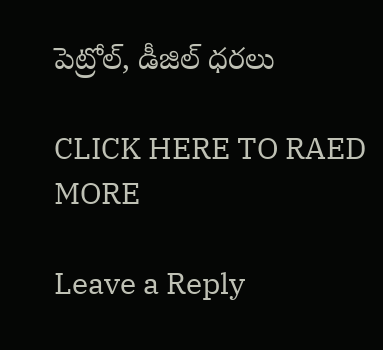పెట్రోల్, డీజిల్ ధరలు

CLICK HERE TO RAED MORE

Leave a Reply